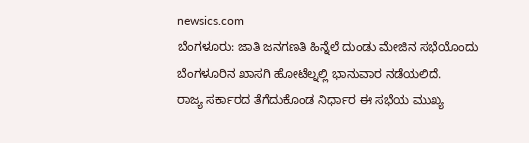newsics.com
ಬೆಂಗಳೂರು: ಜಾತಿ ಜನಗಣತಿ ಹಿನ್ನೆಲೆ ದುಂಡು ಮೇಜಿನ ಸಭೆಯೊಂದು ಬೆಂಗಳೂರಿನ ಖಾಸಗಿ ಹೋಟೆಲ್ನಲ್ಲಿ ಭಾನುವಾರ ನಡೆಯಲಿದೆ.
ರಾಜ್ಯ ಸರ್ಕಾರದ ತೆಗೆದುಕೊಂಡ ನಿರ್ಧಾರ ಈ ಸಭೆಯ ಮುಖ್ಯ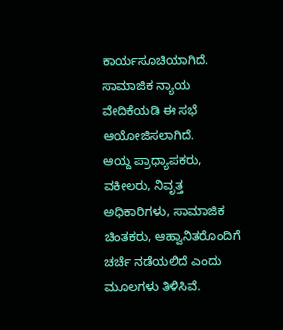ಕಾರ್ಯಸೂಚಿಯಾಗಿದೆ. ಸಾಮಾಜಿಕ ನ್ಯಾಯ ವೇದಿಕೆಯಡಿ ಈ ಸಭೆ ಆಯೋಜಿಸಲಾಗಿದೆ.
ಆಯ್ದ ಪ್ರಾಧ್ಯಾಪಕರು, ವಕೀಲರು, ನಿವೃತ್ತ ಅಧಿಕಾರಿಗಳು, ಸಾಮಾಜಿಕ ಚಿಂತಕರು, ಆಹ್ವಾನಿತರೊಂದಿಗೆ ಚರ್ಚೆ ನಡೆಯಲಿದೆ ಎಂದು ಮೂಲಗಳು ತಿಳಿಸಿವೆ.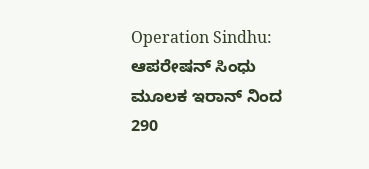Operation Sindhu: ಆಪರೇಷನ್ ಸಿಂಧು ಮೂಲಕ ಇರಾನ್ ನಿಂದ 290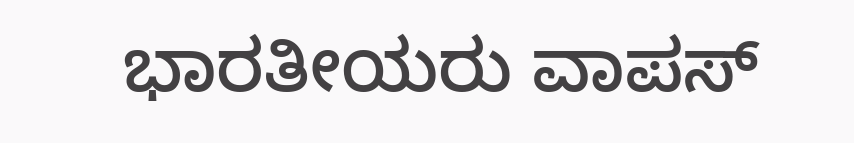ಭಾರತೀಯರು ವಾಪಸ್